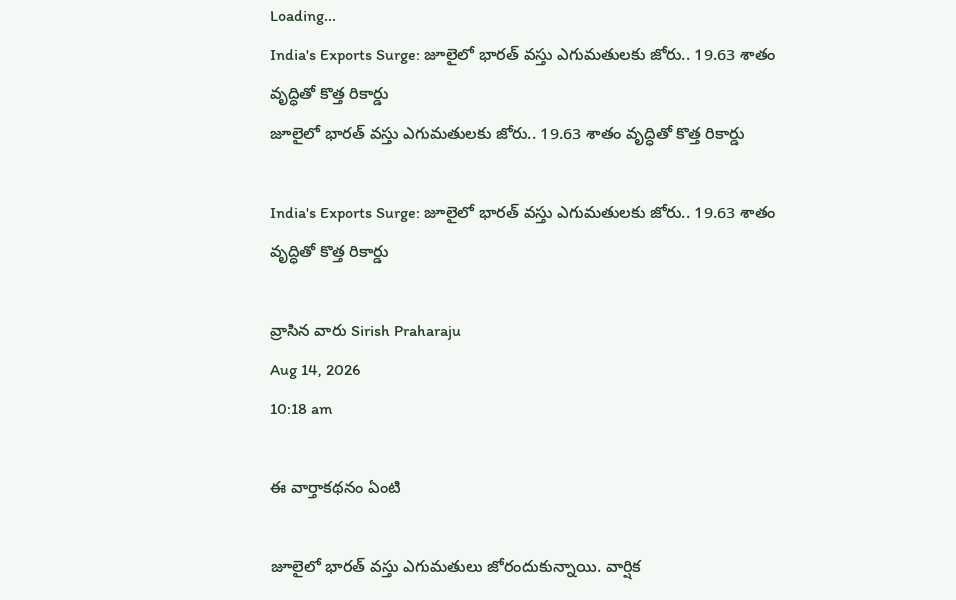Loading...
India's Exports Surge: జూలైలో భారత్‌ వస్తు ఎగుమతులకు జోరు.. 19.63 శాతం వృద్ధితో కొత్త రికార్డు
జూలైలో భారత్‌ వస్తు ఎగుమతులకు జోరు.. 19.63 శాతం వృద్ధితో కొత్త రికార్డు

India's Exports Surge: జూలైలో భారత్‌ వస్తు ఎగుమతులకు జోరు.. 19.63 శాతం వృద్ధితో కొత్త రికార్డు

వ్రాసిన వారు Sirish Praharaju
Aug 14, 2026
10:18 am

ఈ వార్తాకథనం ఏంటి

జూలైలో భారత్‌ వస్తు ఎగుమతులు జోరందుకున్నాయి. వార్షిక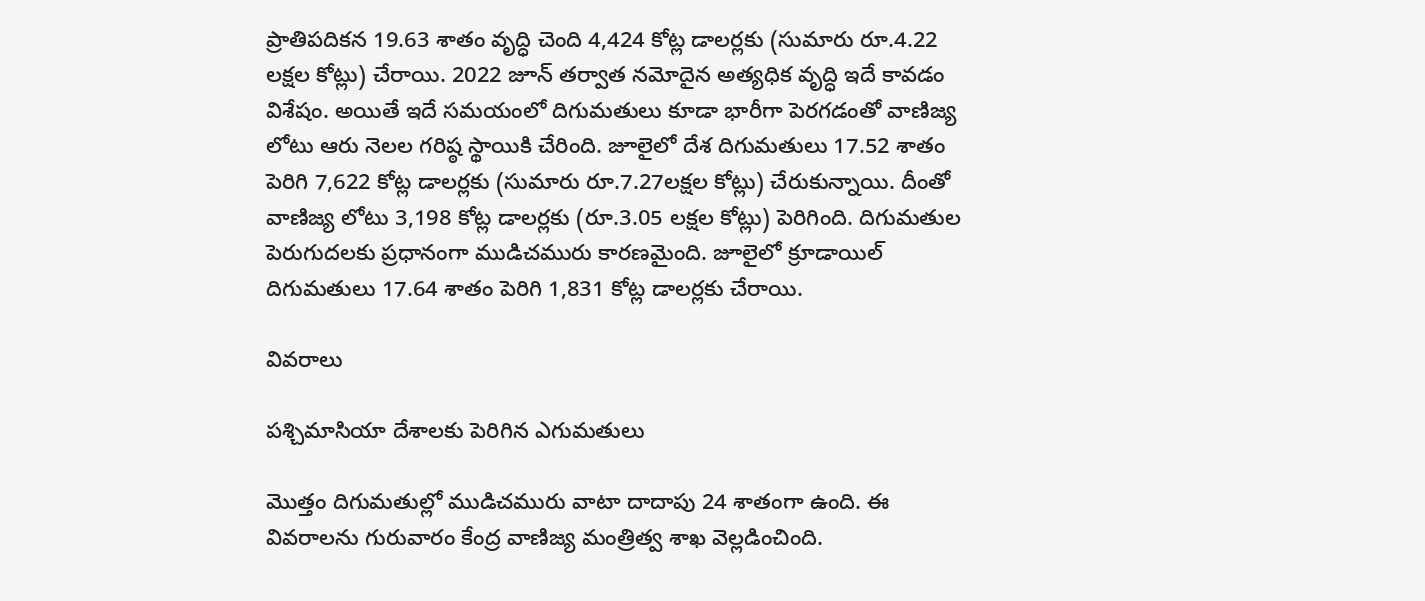ప్రాతిపదికన 19.63 శాతం వృద్ధి చెంది 4,424 కోట్ల డాలర్లకు (సుమారు రూ.4.22 లక్షల కోట్లు) చేరాయి. 2022 జూన్‌ తర్వాత నమోదైన అత్యధిక వృద్ధి ఇదే కావడం విశేషం. అయితే ఇదే సమయంలో దిగుమతులు కూడా భారీగా పెరగడంతో వాణిజ్య లోటు ఆరు నెలల గరిష్ఠ స్థాయికి చేరింది. జూలైలో దేశ దిగుమతులు 17.52 శాతం పెరిగి 7,622 కోట్ల డాలర్లకు (సుమారు రూ.7.27లక్షల కోట్లు) చేరుకున్నాయి. దీంతో వాణిజ్య లోటు 3,198 కోట్ల డాలర్లకు (రూ.3.05 లక్షల కోట్లు) పెరిగింది. దిగుమతుల పెరుగుదలకు ప్రధానంగా ముడిచమురు కారణమైంది. జూలైలో క్రూడాయిల్‌ దిగుమతులు 17.64 శాతం పెరిగి 1,831 కోట్ల డాలర్లకు చేరాయి.

వివరాలు

పశ్చిమాసియా దేశాలకు పెరిగిన ఎగుమతులు

మొత్తం దిగుమతుల్లో ముడిచమురు వాటా దాదాపు 24 శాతంగా ఉంది. ఈ వివరాలను గురువారం కేంద్ర వాణిజ్య మంత్రిత్వ శాఖ వెల్లడించింది.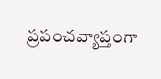ప్రపంచవ్యాప్తంగా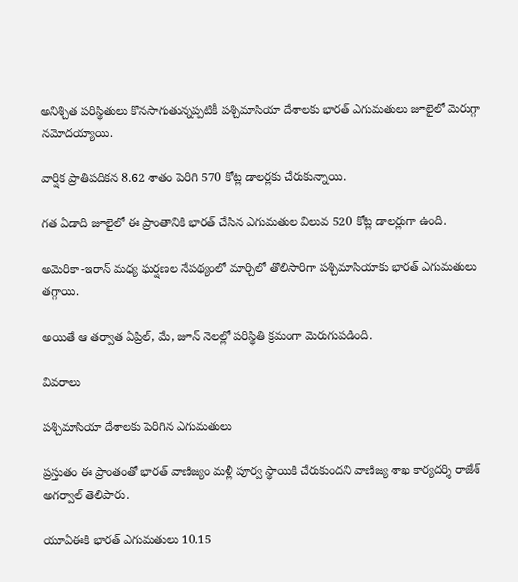అనిశ్చిత పరిస్థితులు కొనసాగుతున్నప్పటికీ పశ్చిమాసియా దేశాలకు భారత్‌ ఎగుమతులు జూలైలో మెరుగ్గా నమోదయ్యాయి.

వార్షిక ప్రాతిపదికన 8.62 శాతం పెరిగి 570 కోట్ల డాలర్లకు చేరుకున్నాయి.

గత ఏడాది జూలైలో ఈ ప్రాంతానికి భారత్‌ చేసిన ఎగుమతుల విలువ 520 కోట్ల డాలర్లుగా ఉంది.

అమెరికా-ఇరాన్‌ మధ్య ఘర్షణల నేపథ్యంలో మార్చిలో తొలిసారిగా పశ్చిమాసియాకు భారత్‌ ఎగుమతులు తగ్గాయి.

అయితే ఆ తర్వాత ఏప్రిల్‌, మే, జూన్‌ నెలల్లో పరిస్థితి క్రమంగా మెరుగుపడింది.

వివరాలు

పశ్చిమాసియా దేశాలకు పెరిగిన ఎగుమతులు

ప్రస్తుతం ఈ ప్రాంతంతో భారత్‌ వాణిజ్యం మళ్లీ పూర్వ స్థాయికి చేరుకుందని వాణిజ్య శాఖ కార్యదర్శి రాజేశ్‌ అగర్వాల్‌ తెలిపారు.

యూఏఈకి భారత్‌ ఎగుమతులు 10.15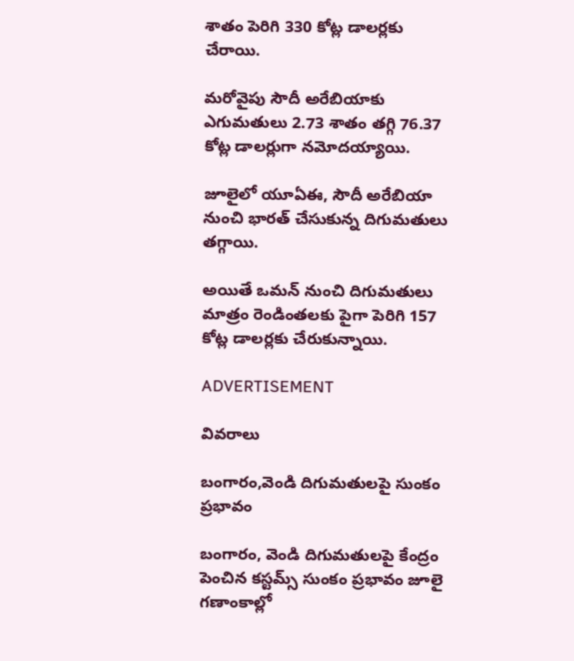శాతం పెరిగి 330 కోట్ల డాలర్లకు చేరాయి.

మరోవైపు సౌదీ అరేబియాకు ఎగుమతులు 2.73 శాతం తగ్గి 76.37 కోట్ల డాలర్లుగా నమోదయ్యాయి.

జూలైలో యూఏఈ, సౌదీ అరేబియా నుంచి భారత్‌ చేసుకున్న దిగుమతులు తగ్గాయి.

అయితే ఒమన్‌ నుంచి దిగుమతులు మాత్రం రెండింతలకు పైగా పెరిగి 157 కోట్ల డాలర్లకు చేరుకున్నాయి.

ADVERTISEMENT

వివరాలు

బంగారం,వెండి దిగుమతులపై సుంకం ప్రభావం

బంగారం, వెండి దిగుమతులపై కేంద్రం పెంచిన కస్టమ్స్‌ సుంకం ప్రభావం జూలై గణాంకాల్లో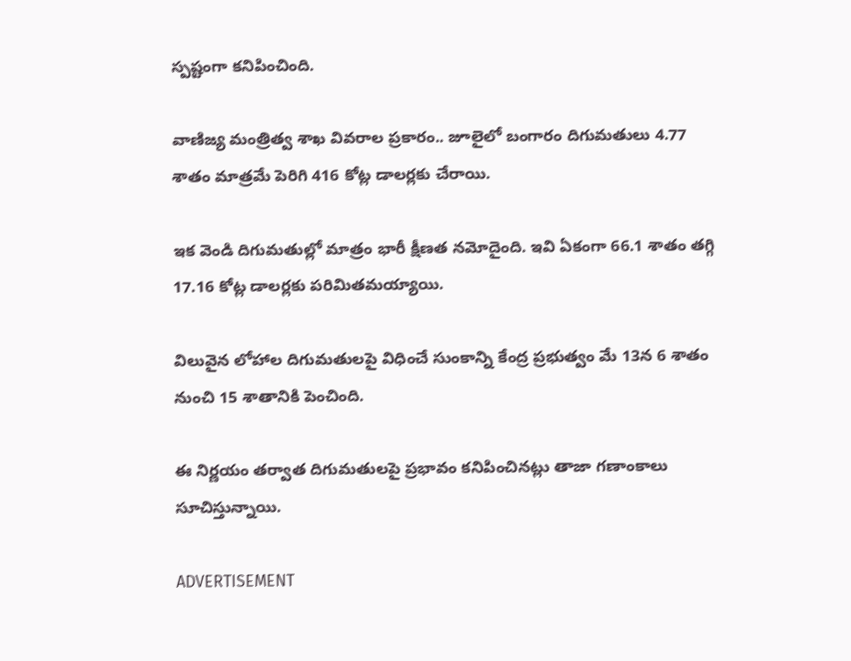స్పష్టంగా కనిపించింది.

వాణిజ్య మంత్రిత్వ శాఖ వివరాల ప్రకారం.. జూలైలో బంగారం దిగుమతులు 4.77 శాతం మాత్రమే పెరిగి 416 కోట్ల డాలర్లకు చేరాయి.

ఇక వెండి దిగుమతుల్లో మాత్రం భారీ క్షీణత నమోదైంది. ఇవి ఏకంగా 66.1 శాతం తగ్గి 17.16 కోట్ల డాలర్లకు పరిమితమయ్యాయి.

విలువైన లోహాల దిగుమతులపై విధించే సుంకాన్ని కేంద్ర ప్రభుత్వం మే 13న 6 శాతం నుంచి 15 శాతానికి పెంచింది.

ఈ నిర్ణయం తర్వాత దిగుమతులపై ప్రభావం కనిపించినట్లు తాజా గణాంకాలు సూచిస్తున్నాయి.

ADVERTISEMENT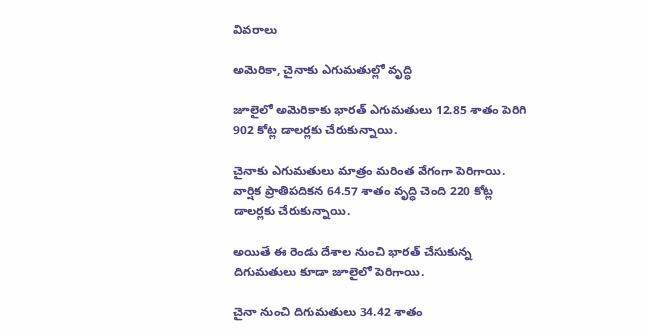వివరాలు

అమెరికా, చైనాకు ఎగుమతుల్లో వృద్ధి

జూలైలో అమెరికాకు భారత్‌ ఎగుమతులు 12.85 శాతం పెరిగి 902 కోట్ల డాలర్లకు చేరుకున్నాయి.

చైనాకు ఎగుమతులు మాత్రం మరింత వేగంగా పెరిగాయి. వార్షిక ప్రాతిపదికన 64.57 శాతం వృద్ధి చెంది 220 కోట్ల డాలర్లకు చేరుకున్నాయి.

అయితే ఈ రెండు దేశాల నుంచి భారత్‌ చేసుకున్న దిగుమతులు కూడా జూలైలో పెరిగాయి.

చైనా నుంచి దిగుమతులు 34.42 శాతం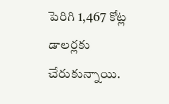పెరిగి 1,467 కోట్ల డాలర్లకు చేరుకున్నాయి.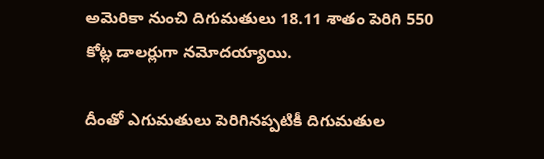అమెరికా నుంచి దిగుమతులు 18.11 శాతం పెరిగి 550 కోట్ల డాలర్లుగా నమోదయ్యాయి.

దీంతో ఎగుమతులు పెరిగినప్పటికీ దిగుమతుల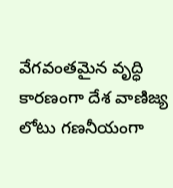వేగవంతమైన వృద్ధి కారణంగా దేశ వాణిజ్య లోటు గణనీయంగా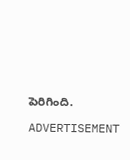పెరిగింది.

ADVERTISEMENT